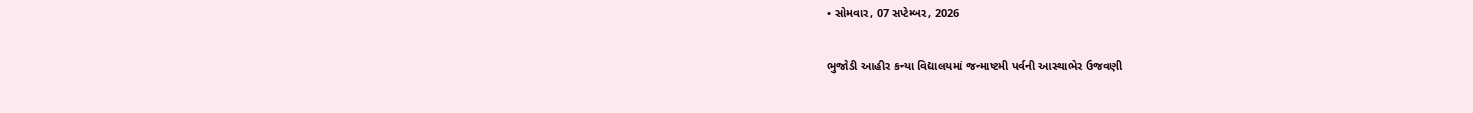• સોમવાર, 07 સપ્ટેમ્બર, 2026

ભુજોડી આહીર કન્યા વિદ્યાલયમાં જન્માષ્ટમી પર્વની આસ્થાભેર ઉજવણી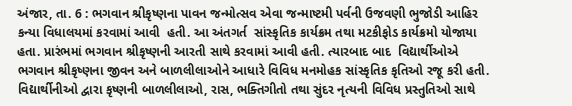અંજાર, તા. 6 : ભગવાન શ્રીકૃષ્ણના પાવન જન્મોત્સવ એવા જન્માષ્ટમી પર્વની ઉજવણી ભુજોડી આહિર કન્યા વિધાલયમાં કરવામાં આવી  હતી. આ અંતગર્ત  સાંસ્કૃતિક કાર્યક્રમ તથા મટકીફોડ કાર્યક્રમો યોજાયા હતા. પ્રારંભમાં ભગવાન શ્રીકૃષ્ણની આરતી સાથે કરવામાં આવી હતી. ત્યારબાદ બાદ  વિદ્યાર્થીઓએ ભગવાન શ્રીકૃષ્ણના જીવન અને બાળલીલાઓને આધારે વિવિધ મનમોહક સાંસ્કૃતિક કૃતિઓ રજૂ કરી હતી. વિદ્યાર્થીનીઓ દ્વારા કૃષ્ણની બાળલીલાઓ, રાસ, ભક્તિગીતો તથા સુંદર નૃત્યની વિવિધ પ્રસ્તુતિઓ સાથે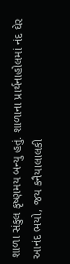શાળા સંકુલ કૃષ્ણમય બન્યુ હતું. શાળાના પ્રાર્થનાહોલમાં નંદ ઘેર આનંદ ભયો, જય કનૈયાલાલકી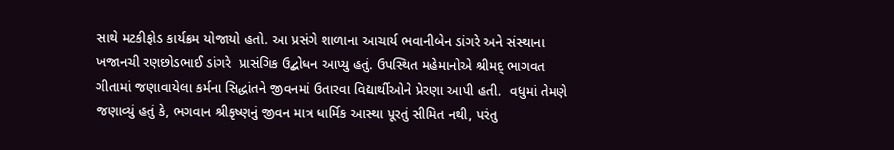સાથે મટકીફોડ કાર્યક્રમ યોજાયો હતો. આ પ્રસંગે શાળાના આચાર્ય ભવાનીબેન ડાંગરે અને સંસ્થાના ખજાનચી રણછોડભાઈ ડાંગરે  પ્રાસંગિક ઉદ્બોધન આપ્યુ હતું. ઉપસ્થિત મહેમાનોએ શ્રીમદ્ ભાગવત  ગીતામાં જણાવાયેલા કર્મના સિદ્ધાંતને જીવનમાં ઉતારવા વિદ્યાર્થીઓને પ્રેરણા આપી હતી.  વધુમાં તેમણે જણાવ્યું હતું કે, ભગવાન શ્રીકૃષ્ણનું જીવન માત્ર ધાર્મિક આસ્થા પૂરતું સીમિત નથી, પરંતુ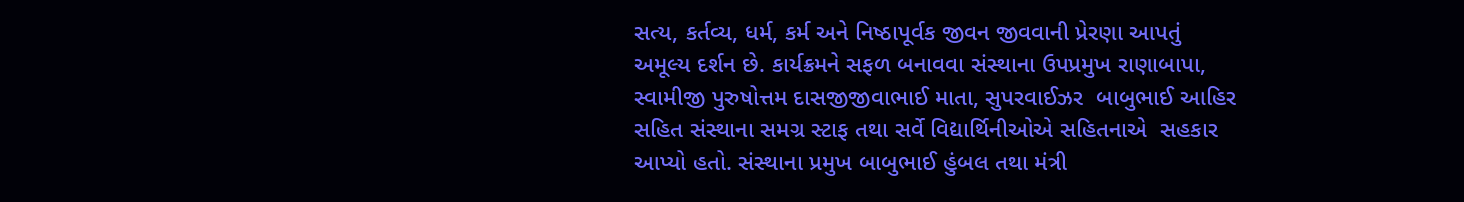સત્ય, કર્તવ્ય, ધર્મ, કર્મ અને નિષ્ઠાપૂર્વક જીવન જીવવાની પ્રેરણા આપતું અમૂલ્ય દર્શન છે. કાર્યક્રમને સફળ બનાવવા સંસ્થાના ઉપપ્રમુખ રાણાબાપા, સ્વામીજી પુરુષોત્તમ દાસજીજીવાભાઈ માતા, સુપરવાઈઝર  બાબુભાઈ આહિર સહિત સંસ્થાના સમગ્ર સ્ટાફ તથા સર્વે વિદ્યાર્થિનીઓએ સહિતનાએ  સહકાર આપ્યો હતો. સંસ્થાના પ્રમુખ બાબુભાઈ હુંબલ તથા મંત્રી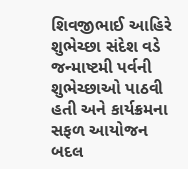શિવજીભાઈ આહિરે શુભેચ્છા સંદેશ વડે જન્માષ્ટમી પર્વની શુભેચ્છાઓ પાઠવી હતી અને કાર્યક્રમના સફળ આયોજન બદલ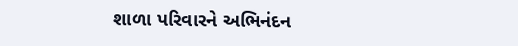શાળા પરિવારને અભિનંદન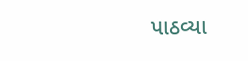પાઠવ્યા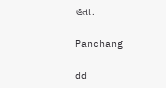હતા.

Panchang

dd